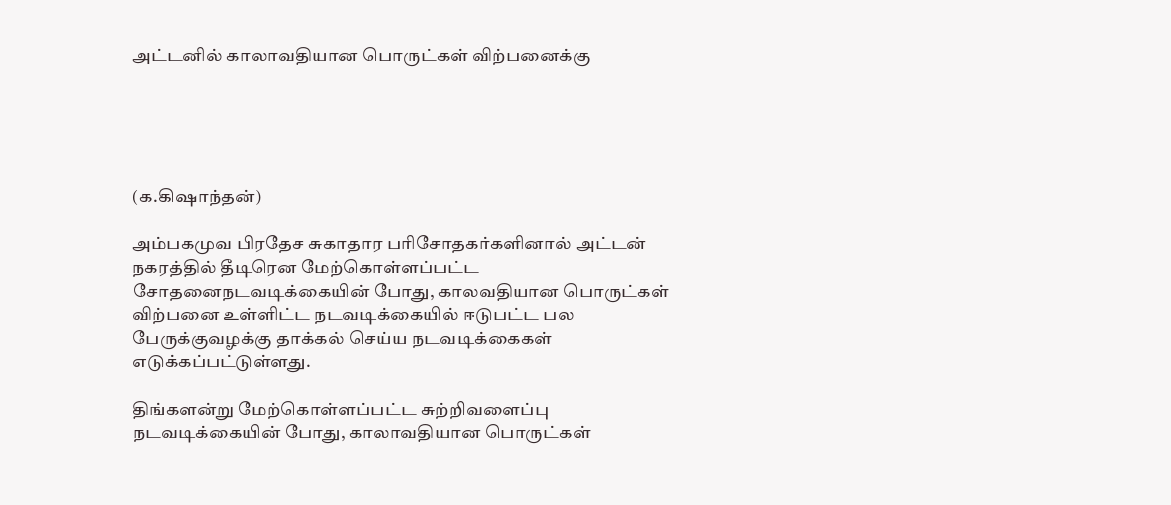அட்டனில் காலாவதியான பொருட்கள் விற்பனைக்கு





(க.கிஷாந்தன்)

அம்பகமுவ பிரதேச சுகாதார பரிசோதகர்களினால் அட்டன் நகரத்தில் தீடிரென மேற்கொள்ளப்பட்ட சோதனைநடவடிக்கையின் போது, காலவதியான பொருட்கள் விற்பனை உள்ளிட்ட நடவடிக்கையில் ஈடுபட்ட பல பேருக்குவழக்கு தாக்கல் செய்ய நடவடிக்கைகள் எடுக்கப்பட்டுள்ளது.

திங்களன்று மேற்கொள்ளப்பட்ட சுற்றிவளைப்பு நடவடிக்கையின் போது, காலாவதியான பொருட்கள்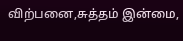விற்பனை,சுத்தம் இன்மை,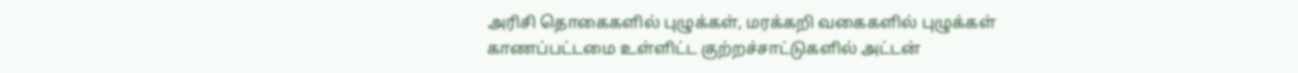அரிசி தொகைகளில் புழுக்கள், மரக்கறி வகைகளில் புழுக்கள் காணப்பட்டமை உள்ளிட்ட குற்றச்சாட்டுகளில் அட்டன்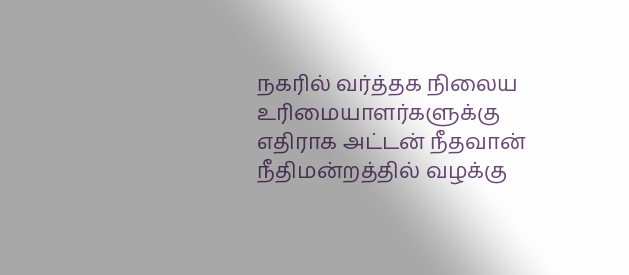நகரில் வர்த்தக நிலைய உரிமையாளர்களுக்கு எதிராக அட்டன் நீதவான் நீதிமன்றத்தில் வழக்கு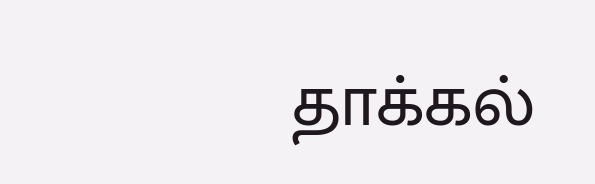தாக்கல்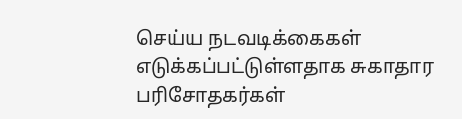செய்ய நடவடிக்கைகள் எடுக்கப்பட்டுள்ளதாக சுகாதார பரிசோதகர்கள்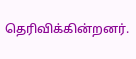தெரிவிக்கின்றனர்.